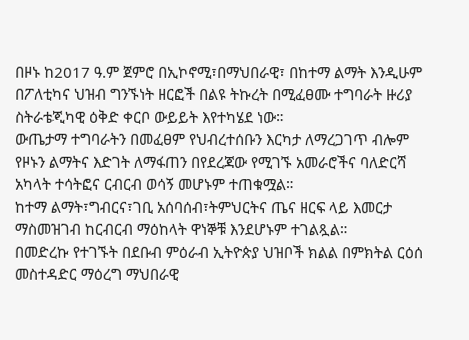በዞኑ ከ2017 ዓ.ም ጀምሮ በኢኮኖሚ፣በማህበራዊ፣ በከተማ ልማት እንዲሁም በፖለቲካና ህዝብ ግንኙነት ዘርፎች በልዩ ትኩረት በሚፈፀሙ ተግባራት ዙሪያ ስትራቴጂካዊ ዕቅድ ቀርቦ ውይይት እየተካሄደ ነው።
ውጤታማ ተግባራትን በመፈፀም የህብረተሰቡን እርካታ ለማረጋገጥ ብሎም የዞኑን ልማትና እድገት ለማፋጠን በየደረጃው የሚገኙ አመራሮችና ባለድርሻ አካላት ተሳትፎና ርብርብ ወሳኝ መሆኑም ተጠቁሟል።
ከተማ ልማት፣ግብርና፣ገቢ አሰባሰብ፣ትምህርትና ጤና ዘርፍ ላይ እመርታ ማስመዝገብ ከርብርብ ማዕከላት ዋነኞቹ እንደሆኑም ተገልጿል።
በመድረኩ የተገኙት በደቡብ ምዕራብ ኢትዮጵያ ህዝቦች ክልል በምክትል ርዕሰ መስተዳድር ማዕረግ ማህበራዊ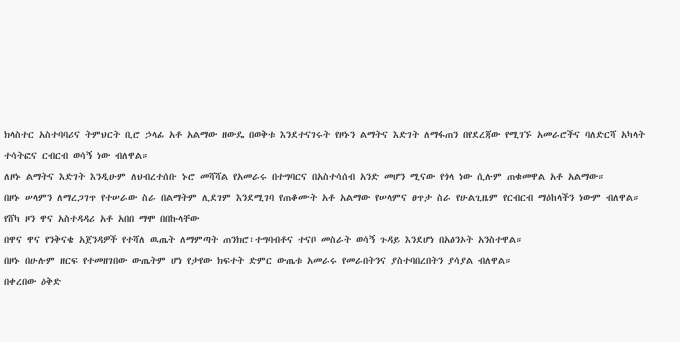ክላስተር አስተባባሪና ትምህርት ቢሮ ኃላፊ አቶ አልማው ዘውዴ በወቅቱ እንደተናገሩት የዞኑን ልማትና እድገት ለማፋጠን በየደረጃው የሚገኙ አመራሮችና ባለድርሻ አካላት ተሳትፎና ርብርብ ወሳኝ ነው ብለዋል።
ለዞኑ ልማትና እድገት እንዲሁም ለህብረተሰቡ ኑሮ መሻሻል የአመራሩ በተግባርና በአስተሳሰብ አንድ መሆን ሚናው የጎላ ነው ሲሉም ጠቁመዋል አቶ አልማው።
በዞኑ ሠላምን ለማረጋገጥ የተሠራው ስራ በልማትም ሊደገም እንደሚገባ የጠቆሙት አቶ አልማው የሠላምና ፀጥታ ስራ የሁልጊዜም የርብርብ ማዕከላችን ነውም ብለዋል።
የሸካ ዞን ዋና አስተዳዳሪ አቶ አበበ ማሞ በበኩላቸው
በዋና ዋና የንቅናቄ አጀንዳዎች የተሻለ ዉጤት ለማምጣት ጠንክሮ፣ተግባብቶና ተናቦ መስራት ወሳኝ ጉዳይ እንደሆነ በአፅንኦት አንስተዋል።
በዞኑ በሁሉም ዘርፍ የተመዘገበው ውጤትም ሆነ የታየው ክፍተት ድምር ውጤቱ አመራሩ የመራበትንና ያስተባበረበትን ያሳያል ብለዋል።
በቀረበው ዕቅድ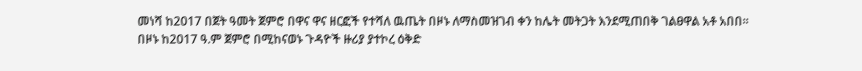መነሻ ከ2017 በጀት ዓመት ጀምሮ በዋና ዋና ዘርፎች የተሻለ ዉጤት በዞኑ ለማስመዝገብ ቀን ከሌት መትጋት እንደሚጠበቅ ገልፀዋል አቶ አበበ።
በዞኑ ከ2017 ዓ.ም ጀምሮ በሚከናወኑ ጉዳዮች ዙሪያ ያተኮረ ዕቅድ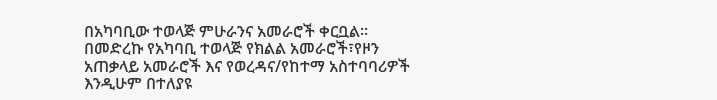በአካባቢው ተወላጅ ምሁራንና አመራሮች ቀርቧል።
በመድረኩ የአካባቢ ተወላጅ የክልል አመራሮች፣የዞን አጠቃላይ አመራሮች እና የወረዳና/የከተማ አስተባባሪዎች እንዲሁም በተለያዩ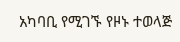አካባቢ የሚገኙ የዞኑ ተወላጅ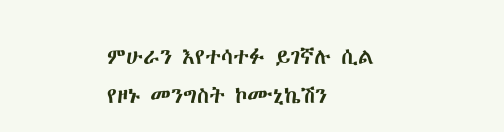ምሁራን እየተሳተፉ ይገኛሉ ሲል የዞኑ መንግስት ኮሙኒኬሽን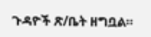ጉዳዮች ጽ/ቤት ዘግቧል።